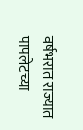वर्षभरात राज्यात पापलेटच्या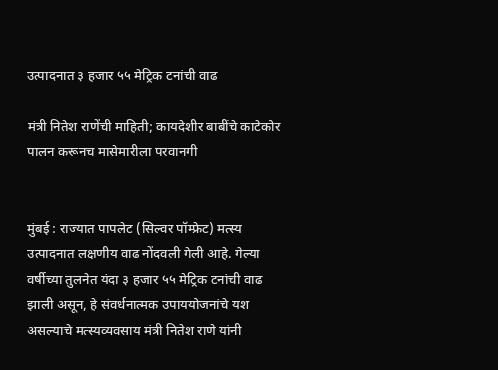उत्पादनात ३ हजार ५५ मेट्रिक टनांची वाढ

मंत्री नितेश राणेंची माहिती; कायदेशीर बाबींचे काटेकोर पालन करूनच मासेमारीला परवानगी


मुंबई : राज्यात पापलेट (सिल्वर पॉम्फ्रेट) मत्स्य उत्पादनात लक्षणीय वाढ नोंदवली गेली आहे. गेल्या वर्षीच्या तुलनेत यंदा ३ हजार ५५ मेट्रिक टनांची वाढ झाली असून, हे संवर्धनात्मक उपाययोजनांचे यश असल्याचे मत्स्यव्यवसाय मंत्री नितेश राणे यांनी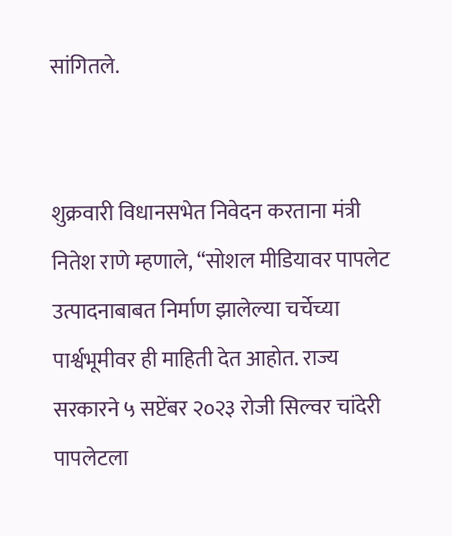सांगितले.


शुक्रवारी विधानसभेत निवेदन करताना मंत्री नितेश राणे म्हणाले, “सोशल मीडियावर पापलेट उत्पादनाबाबत निर्माण झालेल्या चर्चेच्या पार्श्वभूमीवर ही माहिती देत आहोत. राज्य सरकारने ५ सप्टेंबर २०२३ रोजी सिल्वर चांदेरी पापलेटला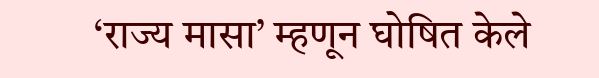‘राज्य मासा’ म्हणून घोषित केले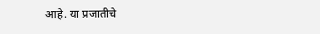आहे. या प्रजातीचे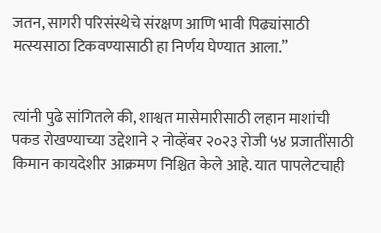जतन, सागरी परिसंस्थेचे संरक्षण आणि भावी पिढ्यांसाठी मत्स्यसाठा टिकवण्यासाठी हा निर्णय घेण्यात आला.”


त्यांनी पुढे सांगितले की, शाश्वत मासेमारीसाठी लहान माशांची पकड रोखण्याच्या उद्देशाने २ नोव्हेंबर २०२३ रोजी ५४ प्रजातींसाठी किमान कायदेशीर आक्रमण निश्चित केले आहे. यात पापलेटचाही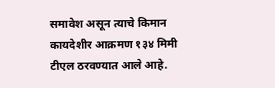समावेश असून त्याचे किमान कायदेशीर आक्रमण १३४ मिमी टीएल ठरवण्यात आले आहे.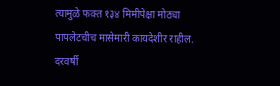त्यामुळे फक्त १३४ मिमीपेक्षा मोठ्या पापलेटचीच मासेमारी कायदेशीर राहील. दरवर्षी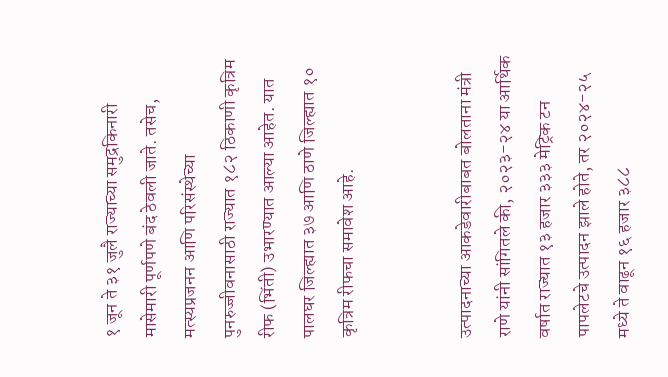१ जून ते ३१ जुलै राज्याच्या समुद्रकिनारी मासेमारी पूर्णपणे बंद ठेवली जाते. तसेच, मत्स्यप्रजनन आणि परिसंस्थेच्या पुनरुज्जीवनासाठी राज्यात १८२ ठिकाणी कृत्रिम रीफ (भिंती) उभारण्यात आल्या आहेत. यात पालघर जिल्ह्यात ३७ आणि ठाणे जिल्ह्यात १० कृत्रिम रीफचा समावेश आहे.


उत्पादनाच्या आकडेवारीबाबत बोलताना मंत्री राणे यांनी सांगितले की, २०२३-२४ या आर्थिक वर्षात राज्यात १३ हजार ३३३ मेट्रिक टन पापलेटचे उत्पादन झाले होते, तर २०२४-२५ मध्ये ते वाढून १६ हजार ३८८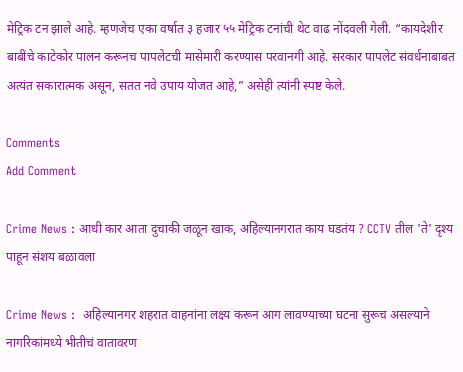मेट्रिक टन झाले आहे. म्हणजेच एका वर्षात ३ हजार ५५ मेट्रिक टनांची थेट वाढ नोंदवली गेली. “कायदेशीर बाबींचे काटेकोर पालन करूनच पापलेटची मासेमारी करण्यास परवानगी आहे. सरकार पापलेट संवर्धनाबाबत अत्यंत सकारात्मक असून, सतत नवे उपाय योजत आहे,” असेही त्यांनी स्पष्ट केले.

Comments
Add Comment

Crime News : आधी कार आता दुचाकी जळून खाक, अहिल्यानगरात काय घडतंय ? CCTV तील 'ते' दृश्य पाहून संशय बळावला

Crime News :  अहिल्यानगर शहरात वाहनांना लक्ष्य करून आग लावण्याच्या घटना सुरूच असल्याने नागरिकांमध्ये भीतीचं वातावरण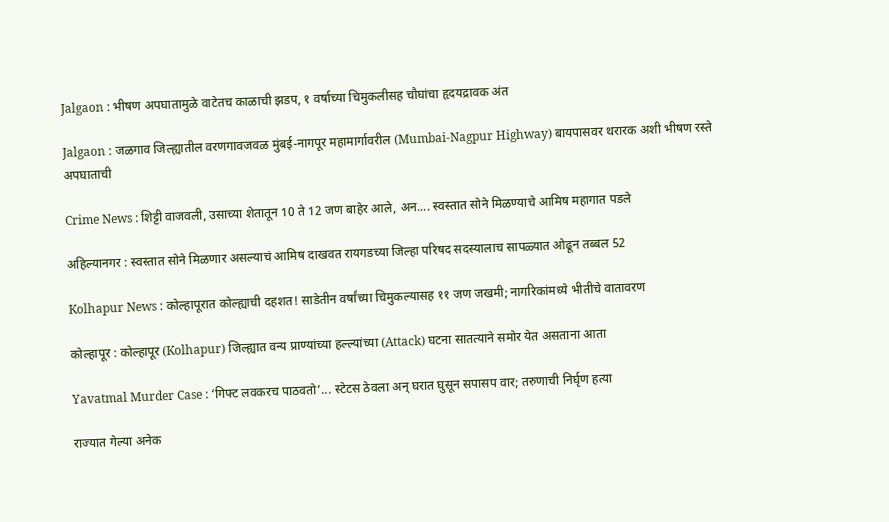Jalgaon : भीषण अपघातामुळे वाटेतच काळाची झडप, १ वर्षाच्या चिमुकलीसह चौघांचा हृदयद्रावक अंत

Jalgaon : जळगाव जिल्ह्यातील वरणगावजवळ मुंबई-नागपूर महामार्गावरील (Mumbai-Nagpur Highway) बायपासवर थरारक अशी भीषण रस्ते अपघाताची

Crime News : शिट्टी वाजवली, उसाच्या शेतातून 10 ते 12 जण बाहेर आले, अन.... स्वस्तात सोने मिळण्याचे आमिष महागात पडले

अहिल्यानगर : स्वस्तात सोने मिळणार असल्याचं आमिष दाखवत रायगडच्या जिल्हा परिषद सदस्यालाच सापळ्यात ओढून तब्बल 52

Kolhapur News : कोल्हापूरात कोल्ह्याची दहशत! साडेतीन वर्षांच्या चिमुकल्यासह ११ जण जखमी; नागरिकांमध्ये भीतीचे वातावरण

कोल्हापूर : कोल्हापूर (Kolhapur) जिल्ह्यात वन्य प्राण्यांच्या हल्ल्यांच्या (Attack) घटना सातत्याने समोर येत असताना आता

Yavatmal Murder Case : ‘गिफ्ट लवकरच पाठवतो’... स्टेटस ठेवला अन् घरात घुसून सपासप वार; तरुणाची निर्घृण हत्या

राज्यात गेल्या अनेक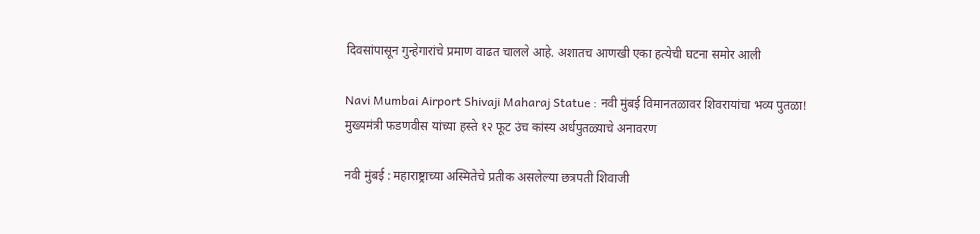दिवसांपासून गुन्हेगारांचे प्रमाण वाढत चालले आहे. अशातच आणखी एका हत्येची घटना समोर आली

Navi Mumbai Airport Shivaji Maharaj Statue : नवी मुंबई विमानतळावर शिवरायांचा भव्य पुतळा! मुख्यमंत्री फडणवीस यांच्या हस्ते १२ फूट उंच कांस्य अर्धपुतळ्याचे अनावरण

नवी मुंबई : महाराष्ट्राच्या अस्मितेचे प्रतीक असलेल्या छत्रपती शिवाजी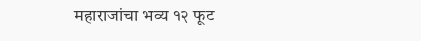महाराजांचा भव्य १२ फूट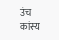उंच कांस्य